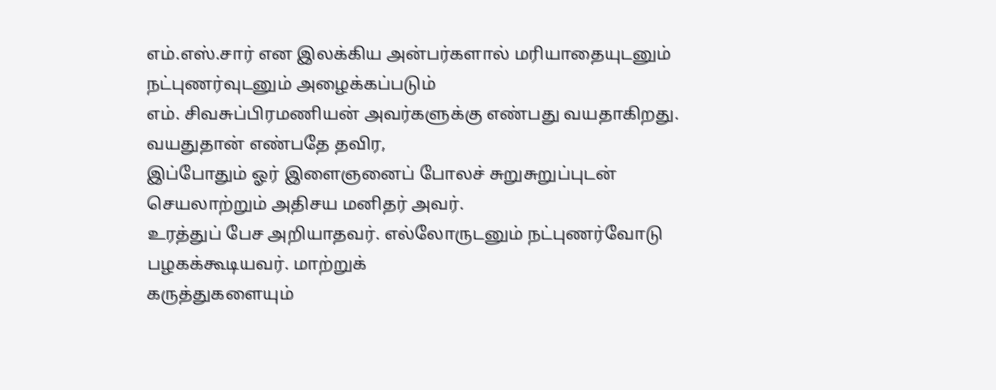எம்.எஸ்.சார் என இலக்கிய அன்பர்களால் மரியாதையுடனும் நட்புணர்வுடனும் அழைக்கப்படும்
எம். சிவசுப்பிரமணியன் அவர்களுக்கு எண்பது வயதாகிறது. வயதுதான் எண்பதே தவிர,
இப்போதும் ஓர் இளைஞனைப் போலச் சுறுசுறுப்புடன் செயலாற்றும் அதிசய மனிதர் அவர்.
உரத்துப் பேச அறியாதவர். எல்லோருடனும் நட்புணர்வோடு பழகக்கூடியவர். மாற்றுக்
கருத்துகளையும்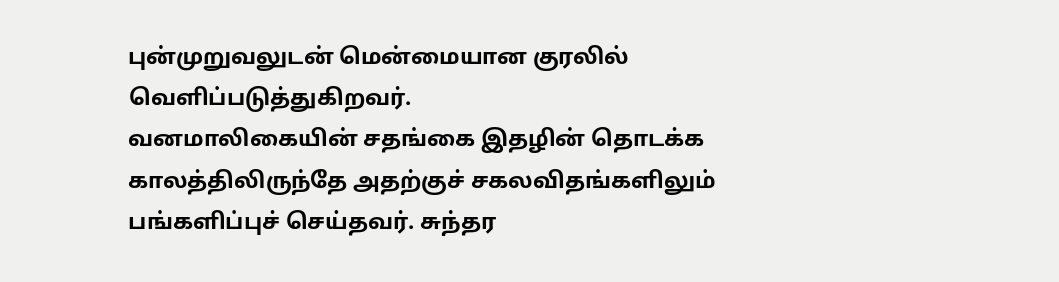புன்முறுவலுடன் மென்மையான குரலில் வெளிப்படுத்துகிறவர்.
வனமாலிகையின் சதங்கை இதழின் தொடக்க காலத்திலிருந்தே அதற்குச் சகலவிதங்களிலும்
பங்களிப்புச் செய்தவர். சுந்தர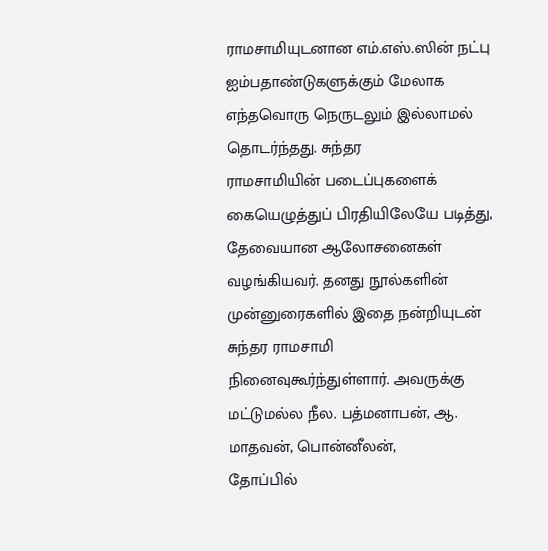ராமசாமியுடனான எம்.எஸ்.ஸின் நட்பு
ஐம்பதாண்டுகளுக்கும் மேலாக எந்தவொரு நெருடலும் இல்லாமல் தொடர்ந்தது. சுந்தர
ராமசாமியின் படைப்புகளைக் கையெழுத்துப் பிரதியிலேயே படித்து, தேவையான ஆலோசனைகள்
வழங்கியவர். தனது நூல்களின் முன்னுரைகளில் இதை நன்றியுடன் சுந்தர ராமசாமி
நினைவுகூர்ந்துள்ளார். அவருக்கு மட்டுமல்ல நீல. பத்மனாபன், ஆ. மாதவன், பொன்னீலன்,
தோப்பில்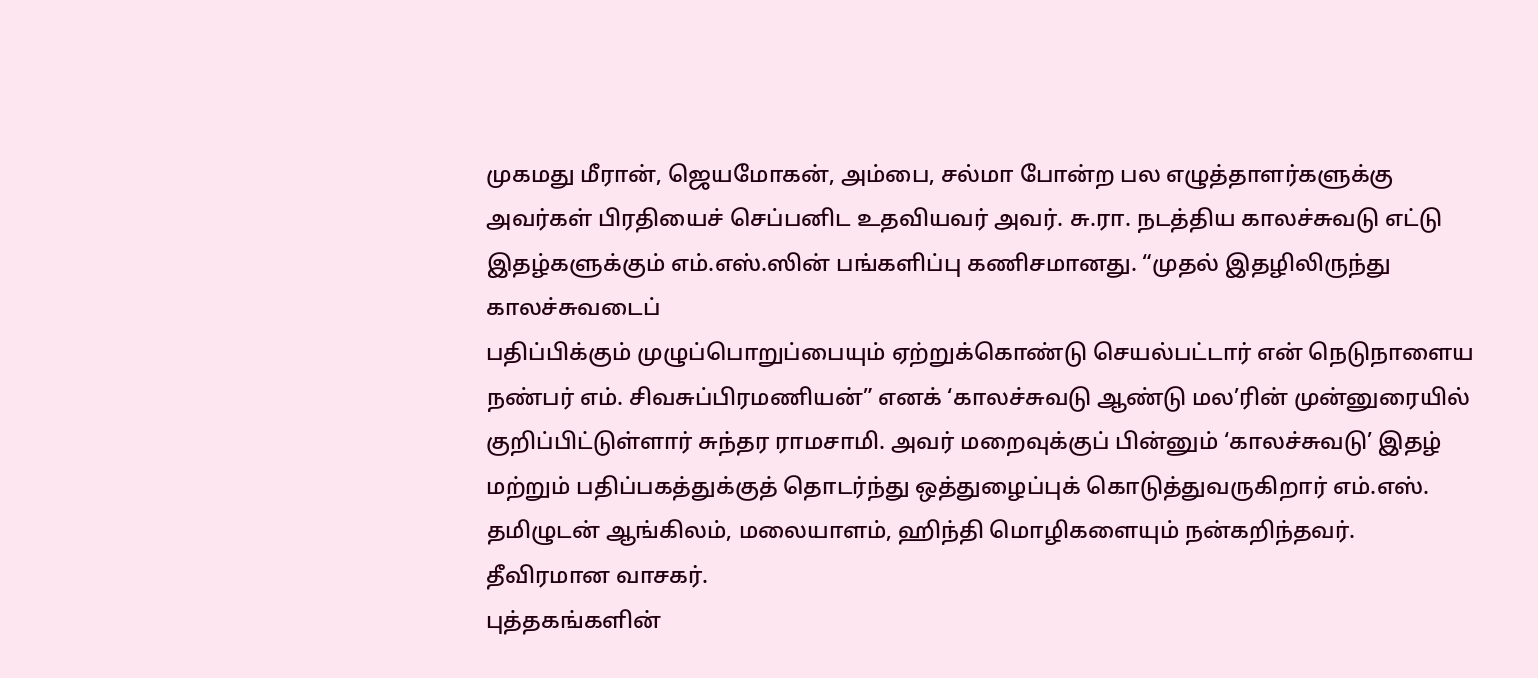முகமது மீரான், ஜெயமோகன், அம்பை, சல்மா போன்ற பல எழுத்தாளர்களுக்கு
அவர்கள் பிரதியைச் செப்பனிட உதவியவர் அவர். சு.ரா. நடத்திய காலச்சுவடு எட்டு
இதழ்களுக்கும் எம்.எஸ்.ஸின் பங்களிப்பு கணிசமானது. “முதல் இதழிலிருந்து காலச்சுவடைப்
பதிப்பிக்கும் முழுப்பொறுப்பையும் ஏற்றுக்கொண்டு செயல்பட்டார் என் நெடுநாளைய
நண்பர் எம். சிவசுப்பிரமணியன்” எனக் ‘காலச்சுவடு ஆண்டு மல’ரின் முன்னுரையில்
குறிப்பிட்டுள்ளார் சுந்தர ராமசாமி. அவர் மறைவுக்குப் பின்னும் ‘காலச்சுவடு’ இதழ்
மற்றும் பதிப்பகத்துக்குத் தொடர்ந்து ஒத்துழைப்புக் கொடுத்துவருகிறார் எம்.எஸ்.
தமிழுடன் ஆங்கிலம், மலையாளம், ஹிந்தி மொழிகளையும் நன்கறிந்தவர். தீவிரமான வாசகர்.
புத்தகங்களின்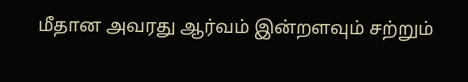மீதான அவரது ஆர்வம் இன்றளவும் சற்றும்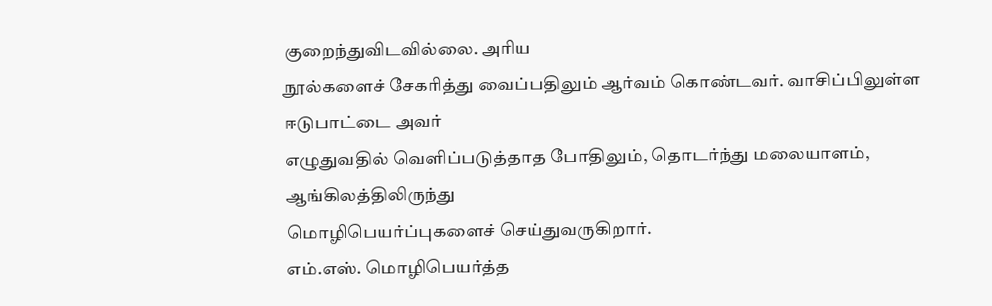குறைந்துவிடவில்லை. அரிய
நூல்களைச் சேகரித்து வைப்பதிலும் ஆர்வம் கொண்டவர். வாசிப்பிலுள்ள ஈடுபாட்டை அவர்
எழுதுவதில் வெளிப்படுத்தாத போதிலும், தொடர்ந்து மலையாளம், ஆங்கிலத்திலிருந்து
மொழிபெயர்ப்புகளைச் செய்துவருகிறார்.
எம்.எஸ். மொழிபெயர்த்த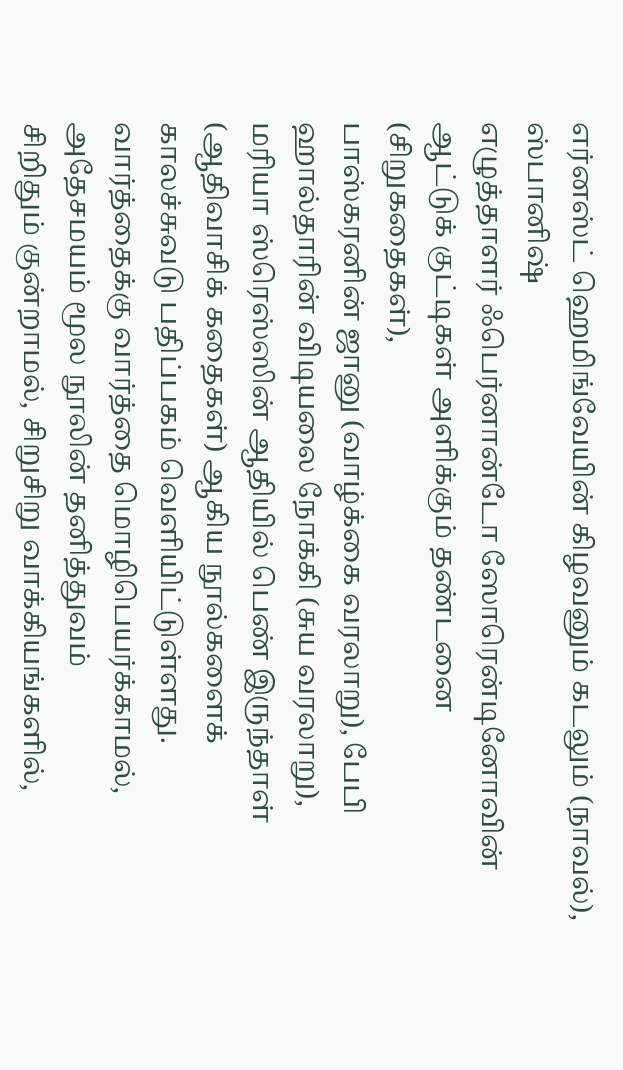எர்னஸ்ட் ஹெமிங்வேயின் கிழவனும் கடலும் (நாவல்), ஸ்பானிஷ்
எழுத்தாளர் ஃபெர்னான்டோ ஸோரென்டினோவின் ஆட்டுக் குட்டிகள் அளிக்கும் தண்டனை (சிறுகதைகள்),
பாஸ்கரனின் ஜானு (வாழ்க்கை வரலாறு), பேபி ஹால்தாரின் விடியலை நோக்கி (சுய வரலாறு),
மரியா ஸ்ரெஸ்ஸின் ஆதியில் பெண் இருந்தாள் (ஆதிவாசிக் கதைகள்) ஆகிய நூல்களைக்
காலச்சுவடு பதிப்பகம் வெளியிட்டுள்ளது.
வார்த்தைக்கு வார்த்தை மொழிபெயர்க்காமல், அதேசமயம் மூல நூலின் தனித்துவம்
சிறிதும் குன்றாமல், சிறுசிறு வாக்கியங்களில்,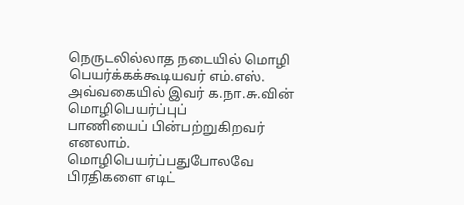நெருடலில்லாத நடையில் மொழி
பெயர்க்கக்கூடியவர் எம்.எஸ். அவ்வகையில் இவர் க.நா.சு.வின் மொழிபெயர்ப்புப்
பாணியைப் பின்பற்றுகிறவர் எனலாம்.
மொழிபெயர்ப்பதுபோலவே பிரதிகளை எடிட்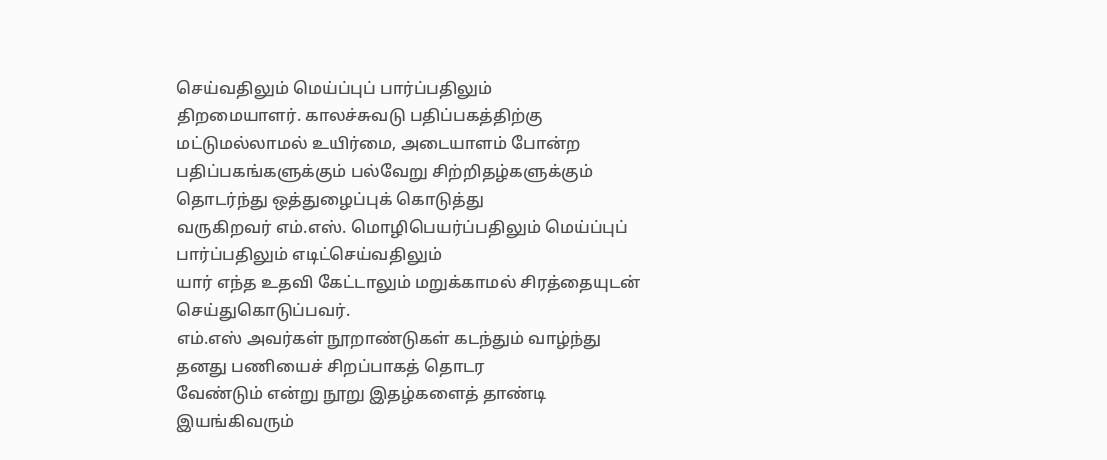செய்வதிலும் மெய்ப்புப் பார்ப்பதிலும்
திறமையாளர். காலச்சுவடு பதிப்பகத்திற்கு மட்டுமல்லாமல் உயிர்மை, அடையாளம் போன்ற
பதிப்பகங்களுக்கும் பல்வேறு சிற்றிதழ்களுக்கும் தொடர்ந்து ஒத்துழைப்புக் கொடுத்து
வருகிறவர் எம்.எஸ். மொழிபெயர்ப்பதிலும் மெய்ப்புப் பார்ப்பதிலும் எடிட்செய்வதிலும்
யார் எந்த உதவி கேட்டாலும் மறுக்காமல் சிரத்தையுடன் செய்துகொடுப்பவர்.
எம்.எஸ் அவர்கள் நூறாண்டுகள் கடந்தும் வாழ்ந்து தனது பணியைச் சிறப்பாகத் தொடர
வேண்டும் என்று நூறு இதழ்களைத் தாண்டி இயங்கிவரும்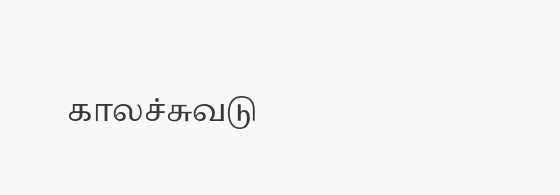காலச்சுவடு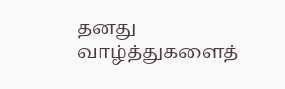தனது வாழ்த்துகளைத்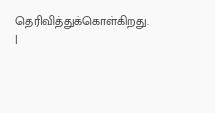தெரிவித்துக்கொள்கிறது. |